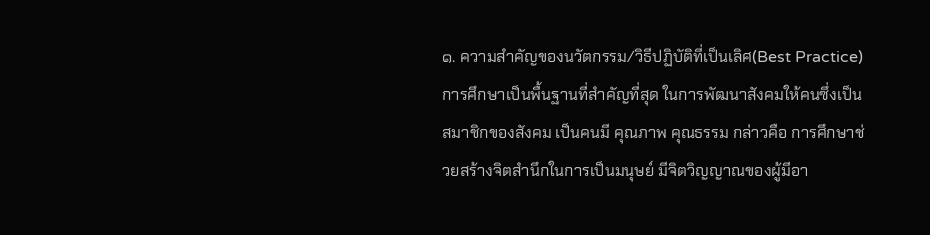๑. ความสำคัญของนวัตกรรม/วิธีปฏิบัติที่เป็นเลิศ(Best Practice) การศึกษาเป็นพื้นฐานที่สำคัญที่สุด ในการพัฒนาสังคมให้คนซึ่งเป็นสมาชิกของสังคม เป็นคนมี คุณภาพ คุณธรรม กล่าวคือ การศึกษาช่วยสร้างจิตสำนึกในการเป็นมนุษย์ มีจิตวิญญาณของผู้มีอา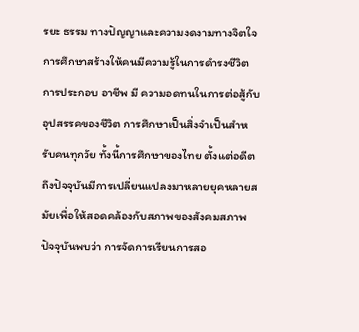รยะ ธรรม ทางปัญญาและความงดงามทางจิตใจ การศึกษาสร้างให้คนมีความรู้ในการดำรงชีวิต การประกอบ อาชีพ มี ความอดทนในการต่อสู้กับอุปสรรคของชีวิต การศึกษาเป็นสิ่งจำเป็นสำหรับคนทุกวัย ทั้งนี้การศึกษาของไทย ตั้งแต่อดีตถึงปัจจุบันมีการเปลี่ยนแปลงมาหลายยุคหลายสมัยเพื่อให้สอดคล้องกับสภาพของสังคมสภาพ ปัจจุบันพบว่า การจัดการเรียนการสอ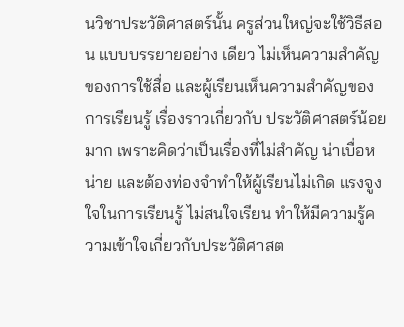นวิชาประวัติศาสตร์นั้น ครูส่วนใหญ่จะใช้วิธีสอน แบบบรรยายอย่าง เดียว ไม่เห็นความสำคัญของการใช้สื่อ และผู้เรียนเห็นความสำคัญของการเรียนรู้ เรื่องราวเกี่ยวกับ ประวัติศาสตร์น้อยมาก เพราะคิดว่าเป็นเรื่องที่ไม่สำคัญ น่าเบื่อหน่าย และต้องท่องจำทำให้ผู้เรียนไม่เกิด แรงจูงใจในการเรียนรู้ ไม่สนใจเรียน ทำให้มีความรู้ความเข้าใจเกี่ยวกับประวัติศาสต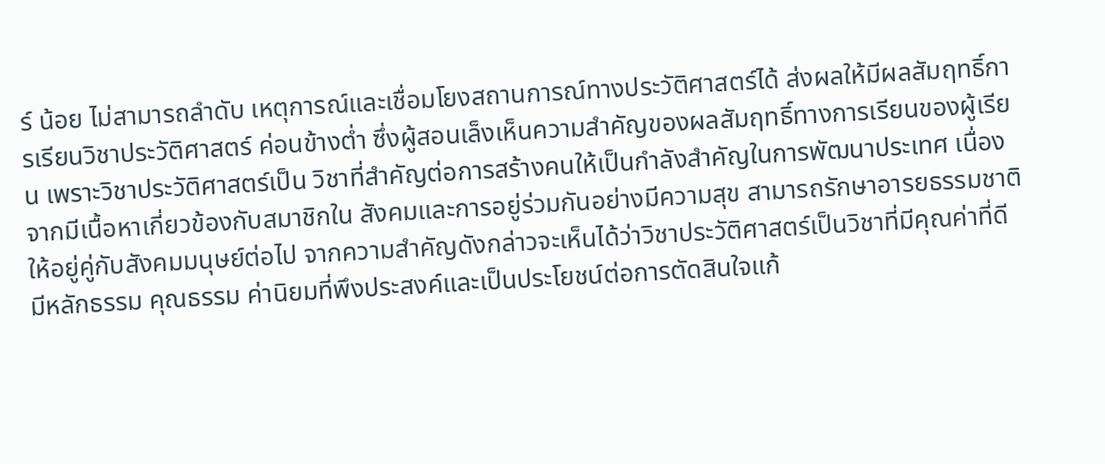ร์ น้อย ไม่สามารถลำดับ เหตุการณ์และเชื่อมโยงสถานการณ์ทางประวัติศาสตร์ได้ ส่งผลให้มีผลสัมฤทธิ์การเรียนวิชาประวัติศาสตร์ ค่อนข้างต่ำ ซึ่งผู้สอนเล็งเห็นความสำคัญของผลสัมฤทธิ์ทางการเรียนของผู้เรียน เพราะวิชาประวัติศาสตร์เป็น วิชาที่สำคัญต่อการสร้างคนให้เป็นกำลังสำคัญในการพัฒนาประเทศ เนื่องจากมีเนื้อหาเกี่ยวข้องกับสมาชิกใน สังคมและการอยู่ร่วมกันอย่างมีความสุข สามารถรักษาอารยธรรมชาติให้อยู่คู่กับสังคมมนุษย์ต่อไป จากความสำคัญดังกล่าวจะเห็นได้ว่าวิชาประวัติศาสตร์เป็นวิชาที่มีคุณค่าที่ดี มีหลักธรรม คุณธรรม ค่านิยมที่พึงประสงค์และเป็นประโยชน์ต่อการตัดสินใจแก้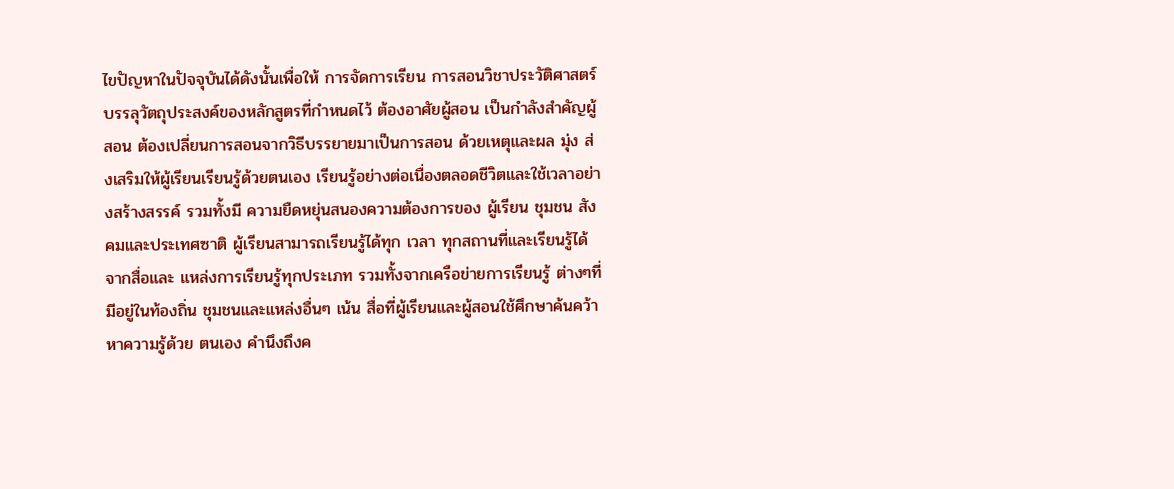ไขปัญหาในปัจจุบันได้ดังนั้นเพื่อให้ การจัดการเรียน การสอนวิชาประวัติศาสตร์บรรลุวัตถุประสงค์ของหลักสูตรที่กำหนดไว้ ต้องอาศัยผู้สอน เป็นกำลังสำคัญผู้สอน ต้องเปลี่ยนการสอนจากวิธีบรรยายมาเป็นการสอน ด้วยเหตุและผล มุ่ง ส่งเสริมให้ผู้เรียนเรียนรู้ด้วยตนเอง เรียนรู้อย่างต่อเนื่องตลอดชีวิตและใช้เวลาอย่างสร้างสรรค์ รวมทั้งมี ความยืดหยุ่นสนองความต้องการของ ผู้เรียน ชุมชน สังคมและประเทศซาติ ผู้เรียนสามารถเรียนรู้ได้ทุก เวลา ทุกสถานที่และเรียนรู้ได้จากสื่อและ แหล่งการเรียนรู้ทุกประเภท รวมทั้งจากเครือข่ายการเรียนรู้ ต่างๆที่มีอยู่ในท้องถิ่น ชุมชนและแหล่งอื่นๆ เน้น สื่อที่ผู้เรียนและผู้สอนใช้ศึกษาค้นคว้าหาความรู้ด้วย ตนเอง คำนึงถึงค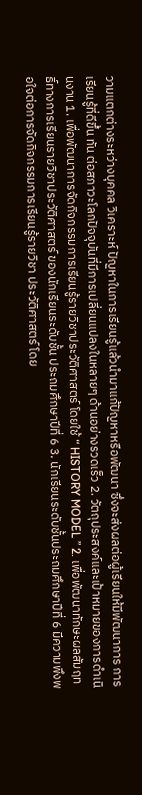วามแตกต่างระหว่างบุคคล วิเคราะห์ ปัญหาในการเรียนรู้แล้วนำมาแก้ปัญหาหรือพัฒนา ซึ่งจะส่งผลต่อผู้เรียนให้มีพัฒนาการ การเรียนรู้ที่ดีขึ้น ทัน ต่อสภาวะโลกปัจจุบันที่มีการเปลี่ยนแปลงในหลายๆ ด้านอย่างรวดเร็ว 2. วัตถุประสงค์และเป้าหมายของการดำเนินงาน 1. เพื่อพัฒนาการจัดกิจกรรมการเรียนรู้รายวิชาประวัติศาสตร์ โดยใช้ “ HISTORY MODEL ” 2. เพื่อพัฒนาทักษะผลสัมฤทธิ์ทางการเรียนรายวิชาประวัติศาสตร์ ของนักเรียนระดับชั้น ประถมศึกษาปีที่ 6 3. นักเรียนระดับชั้นประถมศึกษาปีที่ 6 มีความพึงพอใจต่อการจัดกิจกรรมการเรียนรู้รายวิชา ประวัติศาสตร์ โดย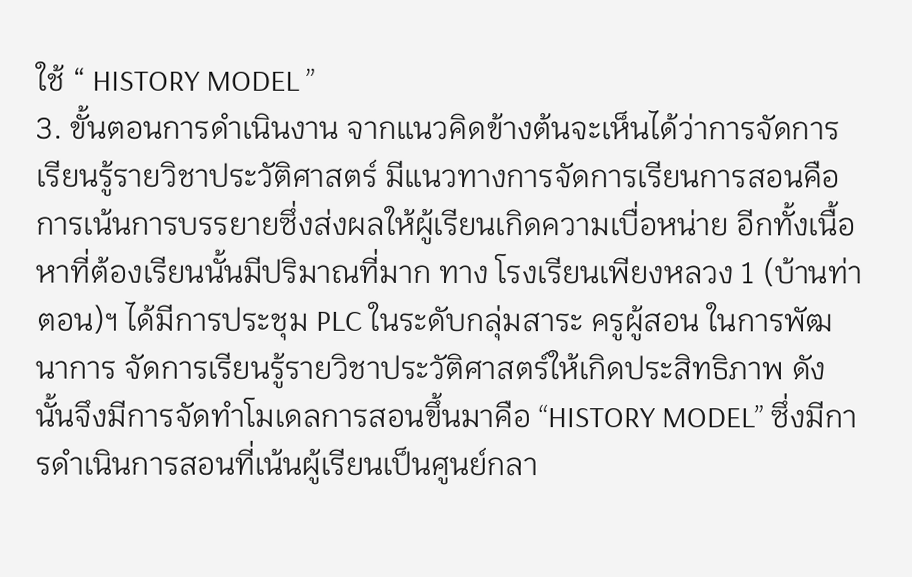ใช้ “ HISTORY MODEL ”
3. ขั้นตอนการดำเนินงาน จากแนวคิดข้างต้นจะเห็นได้ว่าการจัดการเรียนรู้รายวิชาประวัติศาสตร์ มีแนวทางการจัดการเรียนการสอนคือ การเน้นการบรรยายซึ่งส่งผลให้ผู้เรียนเกิดความเบื่อหน่าย อีกทั้งเนื้อหาที่ต้องเรียนนั้นมีปริมาณที่มาก ทาง โรงเรียนเพียงหลวง 1 (บ้านท่าตอน)ฯ ได้มีการประชุม PLC ในระดับกลุ่มสาระ ครูผู้สอน ในการพัฒนาการ จัดการเรียนรู้รายวิชาประวัติศาสตร์ให้เกิดประสิทธิภาพ ดังนั้นจึงมีการจัดทำโมเดลการสอนขึ้นมาคือ “HISTORY MODEL” ซึ่งมีการดำเนินการสอนที่เน้นผู้เรียนเป็นศูนย์กลา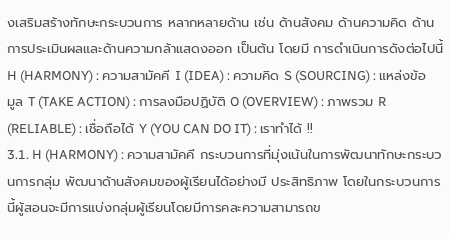งเสริมสร้างทักษะกระบวนการ หลากหลายด้าน เช่น ด้านสังคม ด้านความคิด ด้านการประเมินผลและด้านความกล้าแสดงออก เป็นต้น โดยมี การดำเนินการดังต่อไปนี้ H (HARMONY) : ความสามัคคี I (IDEA) : ความคิด S (SOURCING) : แหล่งข้อมูล T (TAKE ACTION) : การลงมือปฏิบัติ O (OVERVIEW) : ภาพรวม R (RELIABLE) : เชื่อถือได้ Y (YOU CAN DO IT) : เราทำได้ !!
3.1. H (HARMONY) : ความสามัคคี กระบวนการที่มุ่งเน้นในการพัฒนาทักษะกระบวนการกลุ่ม พัฒนาด้านสังคมของผู้เรียนได้อย่างมี ประสิทธิภาพ โดยในกระบวนการนี้ผู้สอนจะมีการแบ่งกลุ่มผู้เรียนโดยมีการคละความสามารถข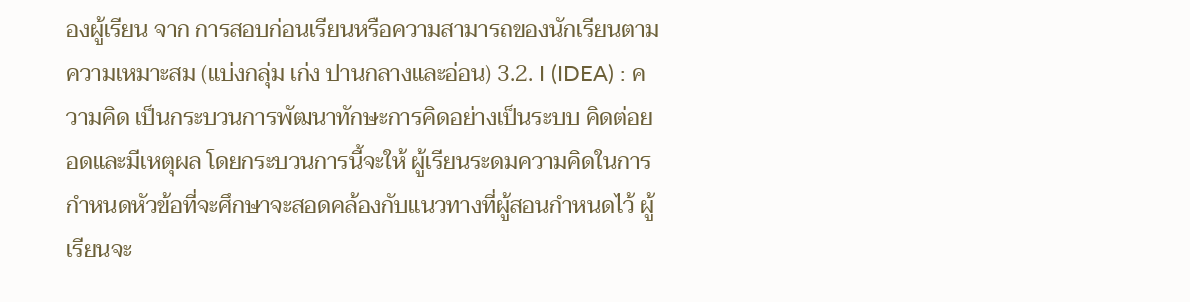องผู้เรียน จาก การสอบก่อนเรียนหรือความสามารถของนักเรียนตามความเหมาะสม (แบ่งกลุ่ม เก่ง ปานกลางและอ่อน) 3.2. I (IDEA) : ความคิด เป็นกระบวนการพัฒนาทักษะการคิดอย่างเป็นระบบ คิดต่อยอดและมีเหตุผล โดยกระบวนการนี้จะให้ ผู้เรียนระดมความคิดในการกำหนดหัวข้อที่จะศึกษาจะสอดคล้องกับแนวทางที่ผู้สอนกำหนดไว้ ผู้เรียนจะ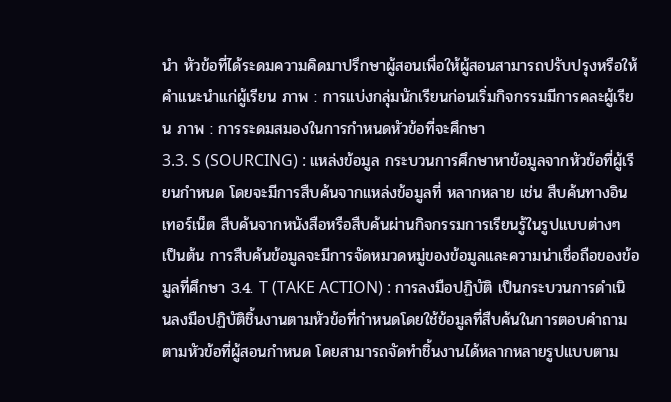นำ หัวข้อที่ได้ระดมความคิดมาปรึกษาผู้สอนเพื่อให้ผู้สอนสามารถปรับปรุงหรือให้คำแนะนำแก่ผู้เรียน ภาพ : การแบ่งกลุ่มนักเรียนก่อนเริ่มกิจกรรมมีการคละผู้เรียน ภาพ : การระดมสมองในการกำหนดหัวข้อที่จะศึกษา
3.3. S (SOURCING) : แหล่งข้อมูล กระบวนการศึกษาหาข้อมูลจากหัวข้อที่ผู้เรียนกำหนด โดยจะมีการสืบค้นจากแหล่งข้อมูลที่ หลากหลาย เช่น สืบค้นทางอินเทอร์เน็ต สืบค้นจากหนังสือหรือสืบค้นผ่านกิจกรรมการเรียนรู้ในรูปแบบต่างๆ เป็นต้น การสืบค้นข้อมูลจะมีการจัดหมวดหมู่ของข้อมูลและความน่าเชื่อถือของข้อมูลที่ศึกษา 3.4. T (TAKE ACTION) : การลงมือปฏิบัติ เป็นกระบวนการดำเนินลงมือปฏิบัติชิ้นงานตามหัวข้อที่กำหนดโดยใช้ข้อมูลที่สืบค้นในการตอบคำถาม ตามหัวข้อที่ผู้สอนกำหนด โดยสามารถจัดทำชิ้นงานได้หลากหลายรูปแบบตาม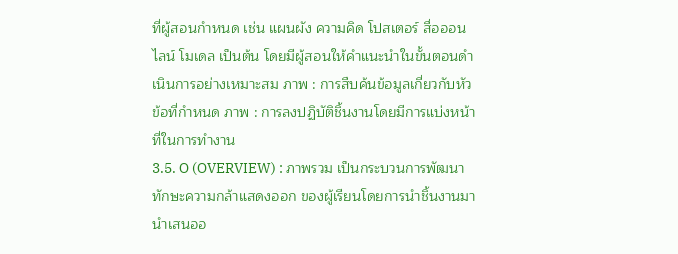ที่ผู้สอนกำหนด เช่น แผนผัง ความคิด โปสเตอร์ สื่อออนไลน์ โมเดล เป็นต้น โดยมีผู้สอนให้คำแนะนำในขั้นตอนดำเนินการอย่างเหมาะสม ภาพ : การสืบค้นข้อมูลเกี่ยวกับหัวข้อที่กำหนด ภาพ : การลงปฏิบัติชิ้นงานโดยมีการแบ่งหน้าที่ในการทำงาน
3.5. O (OVERVIEW) : ภาพรวม เป็นกระบวนการพัฒนาทักษะความกล้าแสดงออก ของผู้เรียนโดยการนำชิ้นงานมานำเสนออ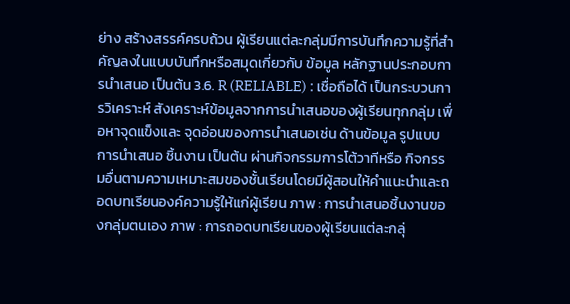ย่าง สร้างสรรค์ครบถ้วน ผู้เรียนแต่ละกลุ่มมีการบันทึกความรู้ที่สำคัญลงในแบบบันทึกหรือสมุดเกี่ยวกับ ข้อมูล หลักฐานประกอบการนำเสนอ เป็นต้น 3.6. R (RELIABLE) : เชื่อถือได้ เป็นกระบวนการวิเคราะห์ สังเคราะห์ข้อมูลจากการนำเสนอของผู้เรียนทุกกลุ่ม เพื่อหาจุดแข็งและ จุดอ่อนของการนำเสนอเช่น ด้านข้อมูล รูปแบบการนำเสนอ ชิ้นงาน เป็นต้น ผ่านกิจกรรมการโต้วาทีหรือ กิจกรรมอื่นตามความเหมาะสมของชั้นเรียนโดยมีผู้สอนให้คำแนะนำและถอดบทเรียนองค์ความรู้ให้แก่ผู้เรียน ภาพ : การนำเสนอชิ้นงานของกลุ่มตนเอง ภาพ : การถอดบทเรียนของผู้เรียนแต่ละกลุ่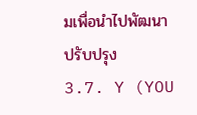มเพื่อนำไปพัฒนาปรับปรุง
3.7. Y (YOU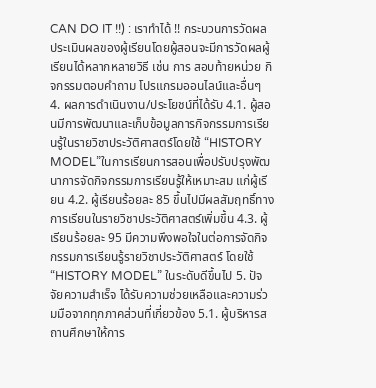CAN DO IT !!) : เราทำได้ !! กระบวนการวัดผลประเมินผลของผู้เรียนโดยผู้สอนจะมีการวัดผลผู้เรียนได้หลากหลายวิธี เช่น การ สอบท้ายหน่วย กิจกรรมตอบคำถาม โปรแกรมออนไลน์และอื่นๆ 4. ผลการดำเนินงาน/ประโยชน์ที่ได้รับ 4.1. ผู้สอนมีการพัฒนาและเก็บข้อมูลการกิจกรรมการเรียนรู้ในรายวิชาประวัติศาสตร์โดยใช้ “HISTORY MODEL”ในการเรียนการสอนเพื่อปรับปรุงพัฒนาการจัดกิจกรรมการเรียนรู้ให้เหมาะสม แก่ผู้เรียน 4.2. ผู้เรียนร้อยละ 85 ขึ้นไปมีผลสัมฤทธิ์ทางการเรียนในรายวิชาประวัติศาสตร์เพิ่มขึ้น 4.3. ผู้เรียนร้อยละ 95 มีความพึงพอใจในต่อการจัดกิจกรรมการเรียนรู้รายวิชาประวัติศาสตร์ โดยใช้ “HISTORY MODEL” ในระดับดีขึ้นไป 5. ปัจจัยความสำเร็จ ได้รับความช่วยเหลือและความร่วมมือจากทุกภาคส่วนที่เกี่ยวข้อง 5.1. ผู้บริหารสถานศึกษาให้การ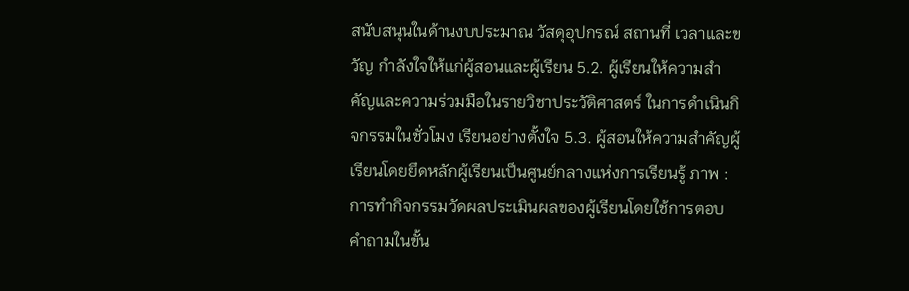สนับสนุนในด้านงบประมาณ วัสดุอุปกรณ์ สถานที่ เวลาและขวัญ กำลังใจให้แก่ผู้สอนและผู้เรียน 5.2. ผู้เรียนให้ความสำคัญและความร่วมมือในรายวิชาประวัติศาสตร์ ในการดำเนินกิจกรรมในชั่วโมง เรียนอย่างตั้งใจ 5.3. ผู้สอนให้ความสำคัญผู้เรียนโดยยึดหลักผู้เรียนเป็นศูนย์กลางแห่งการเรียนรู้ ภาพ : การทำกิจกรรมวัดผลประเมินผลของผู้เรียนโดยใช้การตอบคำถามในขั้น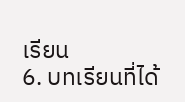เรียน
6. บทเรียนที่ได้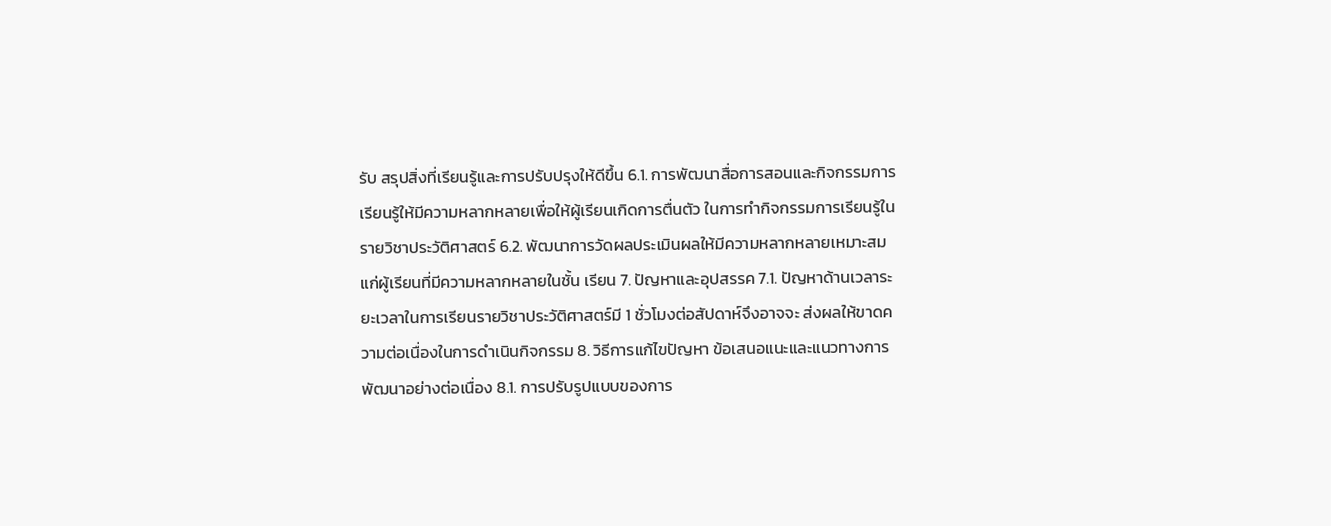รับ สรุปสิ่งที่เรียนรู้และการปรับปรุงให้ดีขึ้น 6.1. การพัฒนาสื่อการสอนและกิจกรรมการเรียนรู้ให้มีความหลากหลายเพื่อให้ผู้เรียนเกิดการตื่นตัว ในการทำกิจกรรมการเรียนรู้ในรายวิชาประวัติศาสตร์ 6.2. พัฒนาการวัดผลประเมินผลให้มีความหลากหลายเหมาะสมแก่ผู้เรียนที่มีความหลากหลายในชั้น เรียน 7. ปัญหาและอุปสรรค 7.1. ปัญหาด้านเวลาระยะเวลาในการเรียนรายวิชาประวัติศาสตร์มี 1 ชั่วโมงต่อสัปดาห์จึงอาจจะ ส่งผลให้ขาดความต่อเนื่องในการดำเนินกิจกรรม 8. วิธีการแก้ไขปัญหา ข้อเสนอแนะและแนวทางการพัฒนาอย่างต่อเนื่อง 8.1. การปรับรูปแบบของการ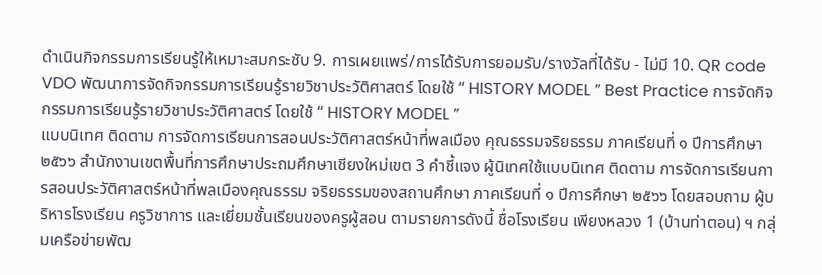ดำเนินกิจกรรมการเรียนรู้ให้เหมาะสมกระชับ 9. การเผยแพร่/การได้รับการยอมรับ/รางวัลที่ได้รับ - ไม่มี 10. QR code VDO พัฒนาการจัดกิจกรรมการเรียนรู้รายวิชาประวัติศาสตร์ โดยใช้ “ HISTORY MODEL ” Best Practice การจัดกิจกรรมการเรียนรู้รายวิชาประวัติศาสตร์ โดยใช้ “ HISTORY MODEL ”
แบบนิเทศ ติดตาม การจัดการเรียนการสอนประวัติศาสตร์หน้าที่พลเมือง คุณธรรมจริยธรรม ภาคเรียนที่ ๑ ปีการศึกษา ๒๕๖๖ สำนักงานเขตพื้นที่การศึกษาประถมศึกษาเชียงใหม่เขต 3 คำชี้แจง ผู้นิเทศใช้แบบนิเทศ ติดตาม การจัดการเรียนการสอนประวัติศาสตร์หน้าที่พลเมืองคุณธรรม จริยธรรมของสถานศึกษา ภาคเรียนที่ ๑ ปีการศึกษา ๒๕๖๖ โดยสอบถาม ผู้บริหารโรงเรียน ครูวิชาการ และเยี่ยมชั้นเรียนของครูผู้สอน ตามรายการดังนี้ ชื่อโรงเรียน เพียงหลวง 1 (บ้านท่าตอน) ฯ กลุ่มเครือข่ายพัฒ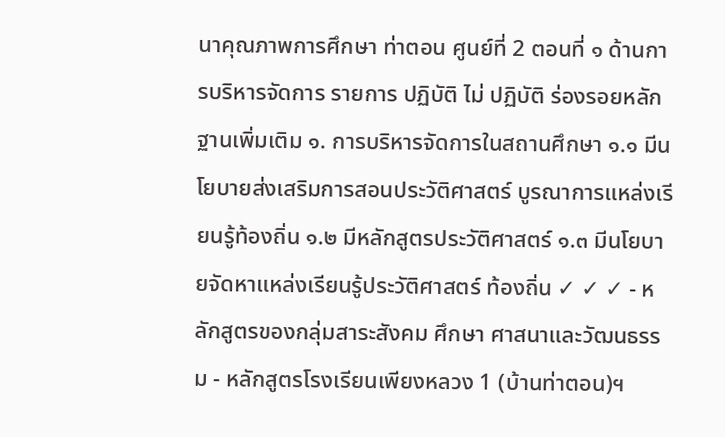นาคุณภาพการศึกษา ท่าตอน ศูนย์ที่ 2 ตอนที่ ๑ ด้านการบริหารจัดการ รายการ ปฏิบัติ ไม่ ปฏิบัติ ร่องรอยหลักฐานเพิ่มเติม ๑. การบริหารจัดการในสถานศึกษา ๑.๑ มีนโยบายส่งเสริมการสอนประวัติศาสตร์ บูรณาการแหล่งเรียนรู้ท้องถิ่น ๑.๒ มีหลักสูตรประวัติศาสตร์ ๑.๓ มีนโยบายจัดหาแหล่งเรียนรู้ประวัติศาสตร์ ท้องถิ่น ✓ ✓ ✓ - หลักสูตรของกลุ่มสาระสังคม ศึกษา ศาสนาและวัฒนธรรม - หลักสูตรโรงเรียนเพียงหลวง 1 (บ้านท่าตอน)ฯ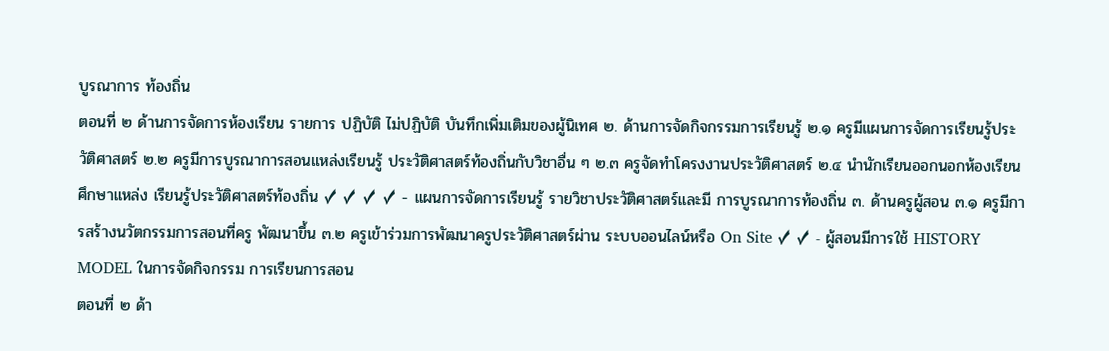บูรณาการ ท้องถิ่น
ตอนที่ ๒ ด้านการจัดการห้องเรียน รายการ ปฏิบัติ ไม่ปฏิบัติ บันทึกเพิ่มเติมของผู้นิเทศ ๒. ด้านการจัดกิจกรรมการเรียนรู้ ๒.๑ ครูมีแผนการจัดการเรียนรู้ประวัติศาสตร์ ๒.๒ ครูมีการบูรณาการสอนแหล่งเรียนรู้ ประวัติศาสตร์ท้องถิ่นกับวิชาอื่น ๆ ๒.๓ ครูจัดทำโครงงานประวัติศาสตร์ ๒.๔ นำนักเรียนออกนอกห้องเรียนศึกษาแหล่ง เรียนรู้ประวัติศาสตร์ท้องถิ่น ✓ ✓ ✓ ✓ - แผนการจัดการเรียนรู้ รายวิชาประวัติศาสตร์และมี การบูรณาการท้องถิ่น ๓. ด้านครูผู้สอน ๓.๑ ครูมีการสร้างนวัตกรรมการสอนที่ครู พัฒนาขึ้น ๓.๒ ครูเข้าร่วมการพัฒนาครูประวัติศาสตร์ผ่าน ระบบออนไลน์หรือ On Site ✓ ✓ - ผู้สอนมีการใช้ HISTORY MODEL ในการจัดกิจกรรม การเรียนการสอน
ตอนที่ ๒ ด้า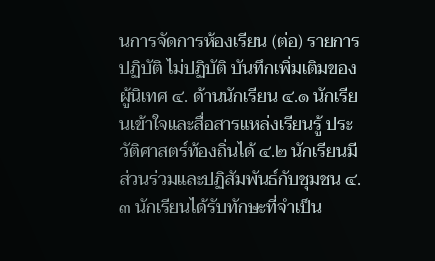นการจัดการห้องเรียน (ต่อ) รายการ ปฏิบัติ ไม่ปฏิบัติ บันทึกเพิ่มเติมของผู้นิเทศ ๔. ด้านนักเรียน ๔.๑ นักเรียนเข้าใจและสื่อสารแหล่งเรียนรู้ ประวัติศาสตร์ท้องถิ่นได้ ๔.๒ นักเรียนมีส่วนร่วมและปฏิสัมพันธ์กับชุมชน ๔.๓ นักเรียนได้รับทักษะที่จำเป็น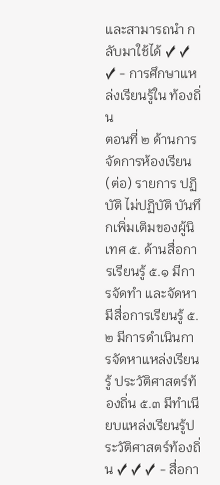และสามารถนำ กลับมาใช้ได้ ✓ ✓ ✓ - การศึกษาแหล่งเรียนรู้ใน ท้องถิ่น
ตอนที่ ๒ ด้านการจัดการห้องเรียน (ต่อ) รายการ ปฏิบัติ ไม่ปฏิบัติ บันทึกเพิ่มเติมของผู้นิเทศ ๕. ด้านสื่อการเรียนรู้ ๕.๑ มีการจัดทำ และจัดหา มีสื่อการเรียนรู้ ๕.๒ มีการดำเนินการจัดหาแหล่งเรียนรู้ ประวัติศาสตร์ท้องถิ่น ๕.๓ มีทำเนียบแหล่งเรียนรู้ประวัติศาสตร์ท้องถิ่น ✓ ✓ ✓ - สื่อกา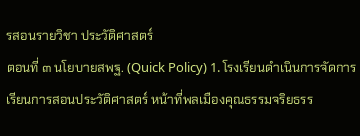รสอนรายวิชา ประวัติศาสตร์
ตอนที่ ๓ นโยบายสพฐ. (Quick Policy) 1. โรงเรียนดำเนินการจัดการเรียนการสอนประวัติศาสตร์ หน้าที่พลเมืองคุณธรรมจริยธรร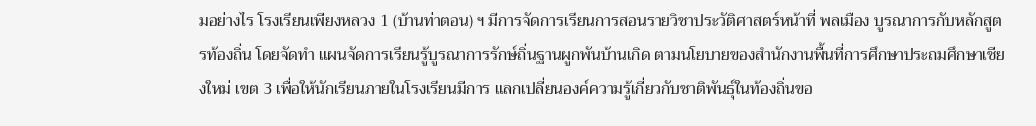มอย่างไร โรงเรียนเพียงหลวง 1 (บ้านท่าตอน) ฯ มีการจัดการเรียนการสอนรายวิชาประวัติศาสตร์หน้าที่ พลเมือง บูรณาการกับหลักสูตรท้องถิ่น โดยจัดทำ แผนจัดการเรียนรู้บูรณาการรักษ์ถิ่นฐานผูกพันบ้านเกิด ตามนโยบายของสำนักงานพื้นที่การศึกษาประถมศึกษาเชียงใหม่ เขต 3 เพื่อให้นักเรียนภายในโรงเรียนมีการ แลกเปลี่ยนองค์ความรู้เกี่ยวกับชาติพันธุ์ในท้องถิ่นขอ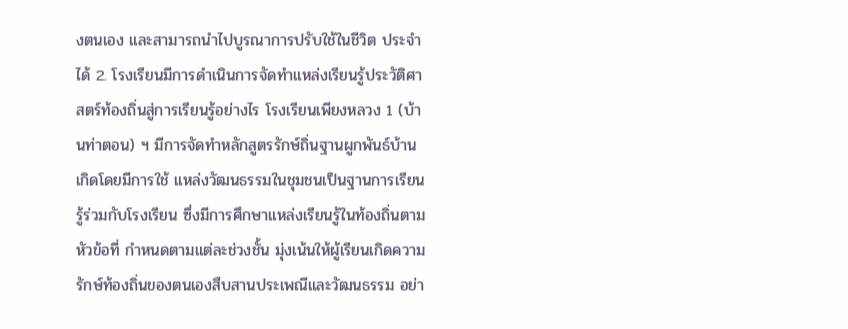งตนเอง และสามารถนำไปบูรณาการปรับใช้ในชีวิต ประจำได้ 2. โรงเรียนมีการดำเนินการจัดทำแหล่งเรียนรู้ประวัติศาสตร์ท้องถิ่นสู่การเรียนรู้อย่างไร โรงเรียนเพียงหลวง 1 (บ้านท่าตอน) ฯ มีการจัดทำหลักสูตรรักษ์ถิ่นฐานผูกพันธ์บ้านเกิดโดยมีการใช้ แหล่งวัฒนธรรมในชุมชนเป็นฐานการเรียนรู้ร่วมกับโรงเรียน ซึ่งมีการศึกษาแหล่งเรียนรู้ในท้องถิ่นตามหัวข้อที่ กำหนดตามแต่ละช่วงชั้น มุ่งเน้นให้ผู้เรียนเกิดความรักษ์ท้องถิ่นของตนเองสืบสานประเพณีและวัฒนธรรม อย่า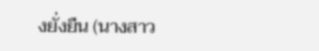งยั่งยืน (นางสาว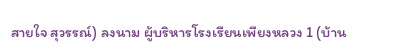สายใจ สุวรรณ์) ลงนาม ผู้บริหารโรงเรียนเพียงหลวง 1 (บ้าน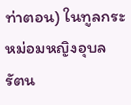ท่าตอน) ในทูลกระหม่อมหญิงอุบลรัตน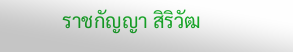ราชกัญญา สิริวัฒ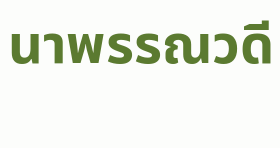นาพรรณวดี